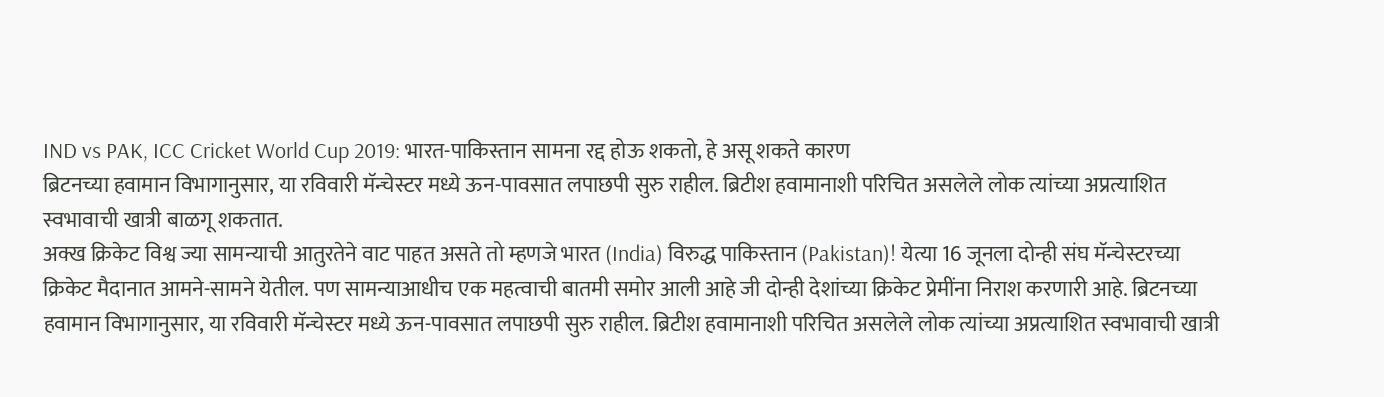IND vs PAK, ICC Cricket World Cup 2019: भारत-पाकिस्तान सामना रद्द होऊ शकतो, हे असू शकते कारण
ब्रिटनच्या हवामान विभागानुसार, या रविवारी मॅन्चेस्टर मध्ये ऊन-पावसात लपाछपी सुरु राहील. ब्रिटीश हवामानाशी परिचित असलेले लोक त्यांच्या अप्रत्याशित स्वभावाची खात्री बाळगू शकतात.
अक्ख क्रिकेट विश्व ज्या सामन्याची आतुरतेने वाट पाहत असते तो म्हणजे भारत (India) विरुद्ध पाकिस्तान (Pakistan)! येत्या 16 जूनला दोन्ही संघ मॅन्चेस्टरच्या क्रिकेट मैदानात आमने-सामने येतील. पण सामन्याआधीच एक महत्वाची बातमी समोर आली आहे जी दोन्ही देशांच्या क्रिकेट प्रेमींना निराश करणारी आहे. ब्रिटनच्या हवामान विभागानुसार, या रविवारी मॅन्चेस्टर मध्ये ऊन-पावसात लपाछपी सुरु राहील. ब्रिटीश हवामानाशी परिचित असलेले लोक त्यांच्या अप्रत्याशित स्वभावाची खात्री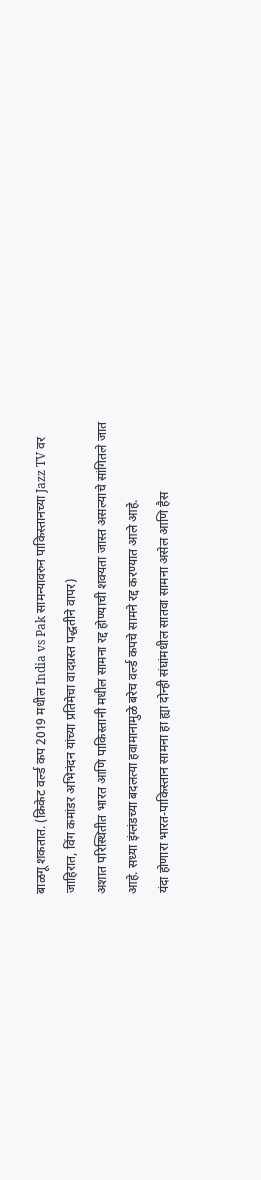बाळगू शकतात. (क्रिकेट वर्ल्ड कप 2019 मधील India vs Pak सामन्यावरुन पाकिस्तानच्या Jazz TV वर जाहिरात, विंग कमांडर अभिनंदन यांच्या प्रतिमेचा वादग्रस्त पद्धतीने वापर)
अशात परिस्थितीत भारत आणि पाकिस्तानी मधील सामना रद्द होण्याची शक्यता जास्त असल्याचे सांगितले जात आहे. सध्या इंग्लंडच्या बदलत्या हवामानामुळे बरेच वर्ल्ड कपचे सामने रद्द करण्यात आले आहे.
यंदा होणारा भारत-पाकिस्तान सामना हा ह्या दोन्ही संघांमधील सातवा सामना असेल आणि हैस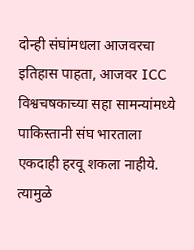दोन्ही संघांमधला आजवरचा इतिहास पाहता, आजवर ICC विश्वचषकाच्या सहा सामन्यांमध्ये पाकिस्तानी संघ भारताला एकदाही हरवू शकला नाहीये. त्यामुळे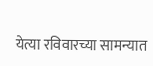येत्या रविवारच्या सामन्यात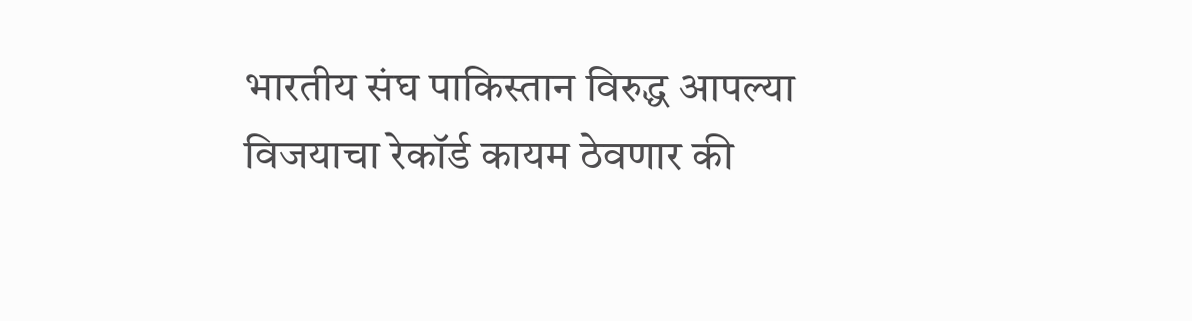भारतीय संघ पाकिस्तान विरुद्ध आपल्या विजयाचा रेकॉर्ड कायम ठेवणार की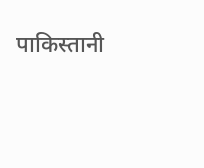पाकिस्तानी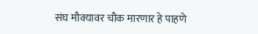संघ मौक्यावर चौक मारणार हे पाहणे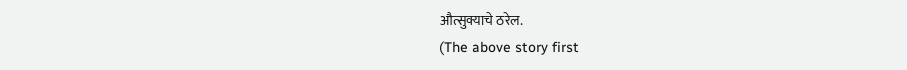औत्सुक्याचे ठरेल.
(The above story first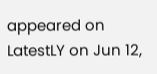appeared on LatestLY on Jun 12,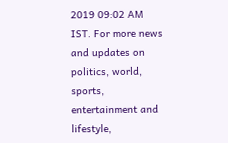2019 09:02 AM IST. For more news and updates on politics, world, sports, entertainment and lifestyle,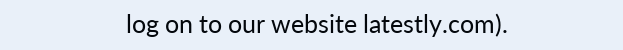log on to our website latestly.com).